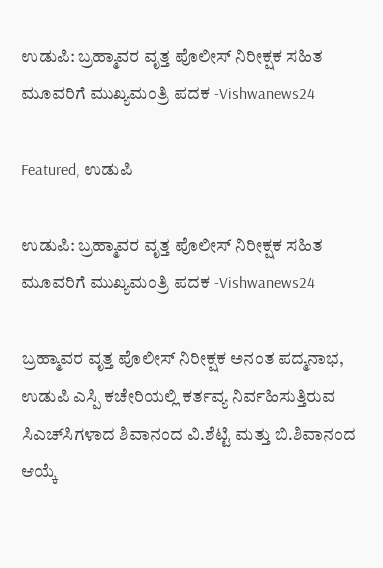ಉಡುಪಿ: ಬ್ರಹ್ಮಾವರ ವೃತ್ತ ಪೊಲೀಸ್ ನಿರೀಕ್ಷಕ ಸಹಿತ ಮೂವರಿಗೆ ಮುಖ್ಯಮಂತ್ರಿ ಪದಕ -Vishwanews24

Featured, ಉಡುಪಿ

ಉಡುಪಿ: ಬ್ರಹ್ಮಾವರ ವೃತ್ತ ಪೊಲೀಸ್ ನಿರೀಕ್ಷಕ ಸಹಿತ ಮೂವರಿಗೆ ಮುಖ್ಯಮಂತ್ರಿ ಪದಕ -Vishwanews24

ಬ್ರಹ್ಮಾವರ ವೃತ್ತ ಪೊಲೀಸ್ ನಿರೀಕ್ಷಕ ಅನಂತ ಪದ್ಮನಾಭ, ಉಡುಪಿ ಎಸ್ಪಿ ಕಚೇರಿಯಲ್ಲಿ ಕರ್ತವ್ಯ ನಿರ್ವಹಿಸುತ್ತಿರುವ ಸಿಎಚ್‌ಸಿಗಳಾದ ಶಿವಾನಂದ ವಿ.ಶೆಟ್ಟಿ ಮತ್ತು ಬಿ.ಶಿವಾನಂದ ಆಯ್ಕೆ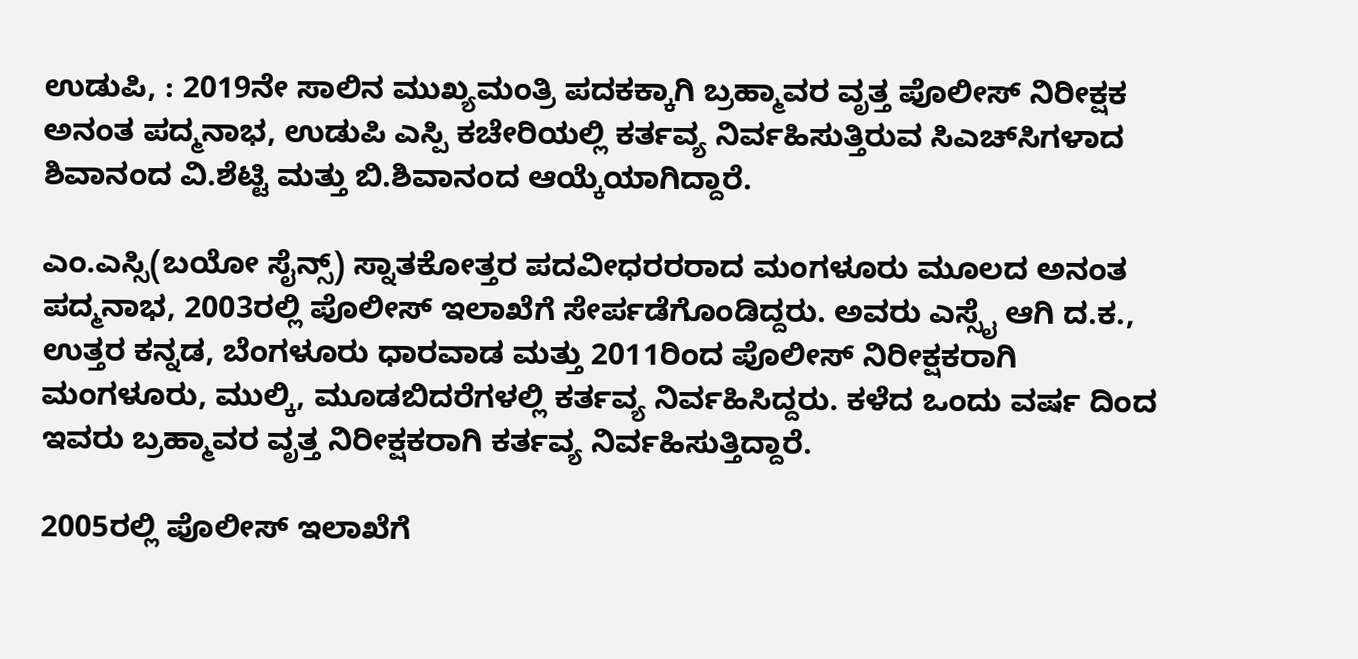ಉಡುಪಿ, : 2019ನೇ ಸಾಲಿನ ಮುಖ್ಯಮಂತ್ರಿ ಪದಕಕ್ಕಾಗಿ ಬ್ರಹ್ಮಾವರ ವೃತ್ತ ಪೊಲೀಸ್ ನಿರೀಕ್ಷಕ ಅನಂತ ಪದ್ಮನಾಭ, ಉಡುಪಿ ಎಸ್ಪಿ ಕಚೇರಿಯಲ್ಲಿ ಕರ್ತವ್ಯ ನಿರ್ವಹಿಸುತ್ತಿರುವ ಸಿಎಚ್‌ಸಿಗಳಾದ ಶಿವಾನಂದ ವಿ.ಶೆಟ್ಟಿ ಮತ್ತು ಬಿ.ಶಿವಾನಂದ ಆಯ್ಕೆಯಾಗಿದ್ದಾರೆ.

ಎಂ.ಎಸ್ಸಿ(ಬಯೋ ಸೈನ್ಸ್) ಸ್ನಾತಕೋತ್ತರ ಪದವೀಧರರರಾದ ಮಂಗಳೂರು ಮೂಲದ ಅನಂತ ಪದ್ಮನಾಭ, 2003ರಲ್ಲಿ ಪೊಲೀಸ್ ಇಲಾಖೆಗೆ ಸೇರ್ಪಡೆಗೊಂಡಿದ್ದರು. ಅವರು ಎಸ್ಸೈ ಆಗಿ ದ.ಕ., ಉತ್ತರ ಕನ್ನಡ, ಬೆಂಗಳೂರು ಧಾರವಾಡ ಮತ್ತು 2011ರಿಂದ ಪೊಲೀಸ್ ನಿರೀಕ್ಷಕರಾಗಿ ಮಂಗಳೂರು, ಮುಲ್ಕಿ, ಮೂಡಬಿದರೆಗಳಲ್ಲಿ ಕರ್ತವ್ಯ ನಿರ್ವಹಿಸಿದ್ದರು. ಕಳೆದ ಒಂದು ವರ್ಷ ದಿಂದ ಇವರು ಬ್ರಹ್ಮಾವರ ವೃತ್ತ ನಿರೀಕ್ಷಕರಾಗಿ ಕರ್ತವ್ಯ ನಿರ್ವಹಿಸುತ್ತಿದ್ದಾರೆ.

2005ರಲ್ಲಿ ಪೊಲೀಸ್ ಇಲಾಖೆಗೆ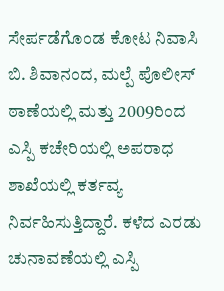ಸೇರ್ಪಡೆಗೊಂಡ ಕೋಟ ನಿವಾಸಿ ಬಿ. ಶಿವಾನಂದ, ಮಲ್ಪೆ ಪೊಲೀಸ್ ಠಾಣೆಯಲ್ಲಿ ಮತ್ತು 2009ರಿಂದ ಎಸ್ಪಿ ಕಚೇರಿಯಲ್ಲಿ ಅಪರಾಧ ಶಾಖೆಯಲ್ಲಿ ಕರ್ತವ್ಯ ನಿರ್ವಹಿಸುತ್ತಿದ್ದಾರೆ. ಕಳೆದ ಎರಡು ಚುನಾವಣೆಯಲ್ಲಿ ಎಸ್ಪಿ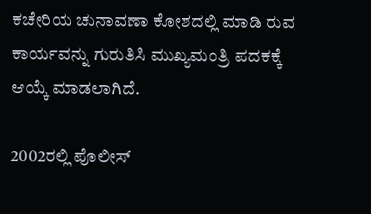ಕಚೇರಿಯ ಚುನಾವಣಾ ಕೋಶದಲ್ಲಿ ಮಾಡಿ ರುವ ಕಾರ್ಯವನ್ನು ಗುರುತಿಸಿ ಮುಖ್ಯಮಂತ್ರಿ ಪದಕಕ್ಕೆ ಆಯ್ಕೆ ಮಾಡಲಾಗಿದೆ.

2002ರಲ್ಲಿ ಪೊಲೀಸ್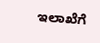ಇಲಾಖೆಗೆ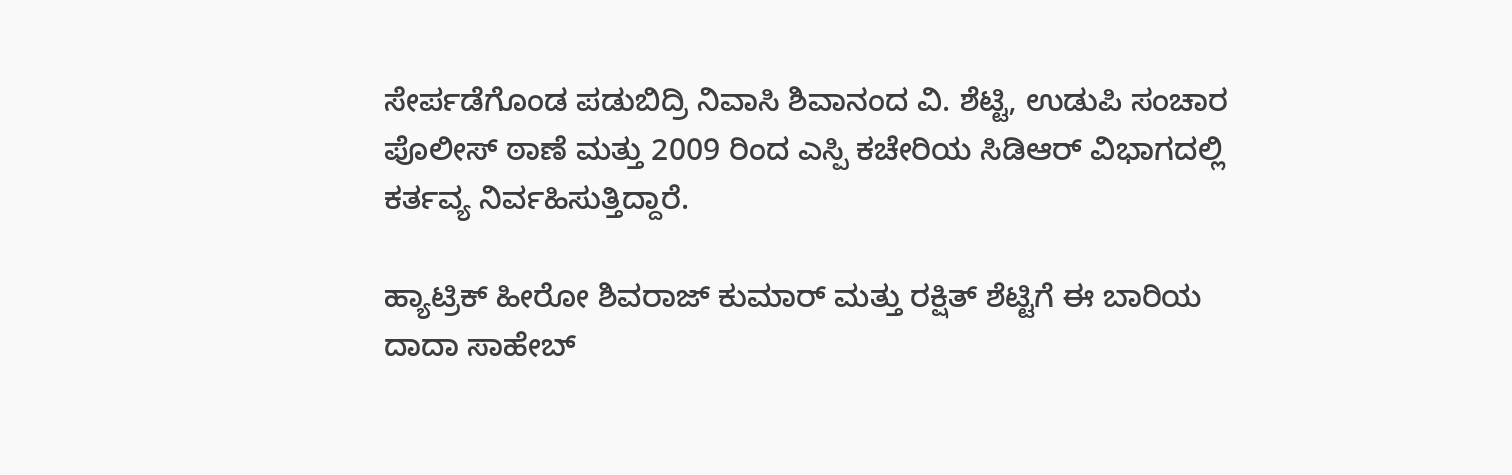ಸೇರ್ಪಡೆಗೊಂಡ ಪಡುಬಿದ್ರಿ ನಿವಾಸಿ ಶಿವಾನಂದ ವಿ. ಶೆಟ್ಟಿ, ಉಡುಪಿ ಸಂಚಾರ ಪೊಲೀಸ್ ಠಾಣೆ ಮತ್ತು 2009 ರಿಂದ ಎಸ್ಪಿ ಕಚೇರಿಯ ಸಿಡಿಆರ್ ವಿಭಾಗದಲ್ಲಿ ಕರ್ತವ್ಯ ನಿರ್ವಹಿಸುತ್ತಿದ್ದಾರೆ.

ಹ್ಯಾಟ್ರಿಕ್ ಹೀರೋ ಶಿವರಾಜ್ ಕುಮಾರ್ ಮತ್ತು ರಕ್ಷಿತ್ ಶೆಟ್ಟಿಗೆ ಈ ಬಾರಿಯ ದಾದಾ ಸಾಹೇಬ್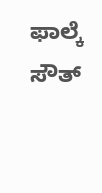ಫಾಲ್ಕೆ ಸೌತ್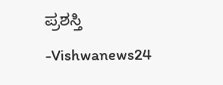ಪ್ರಶಸ್ತಿ -Vishwanews24